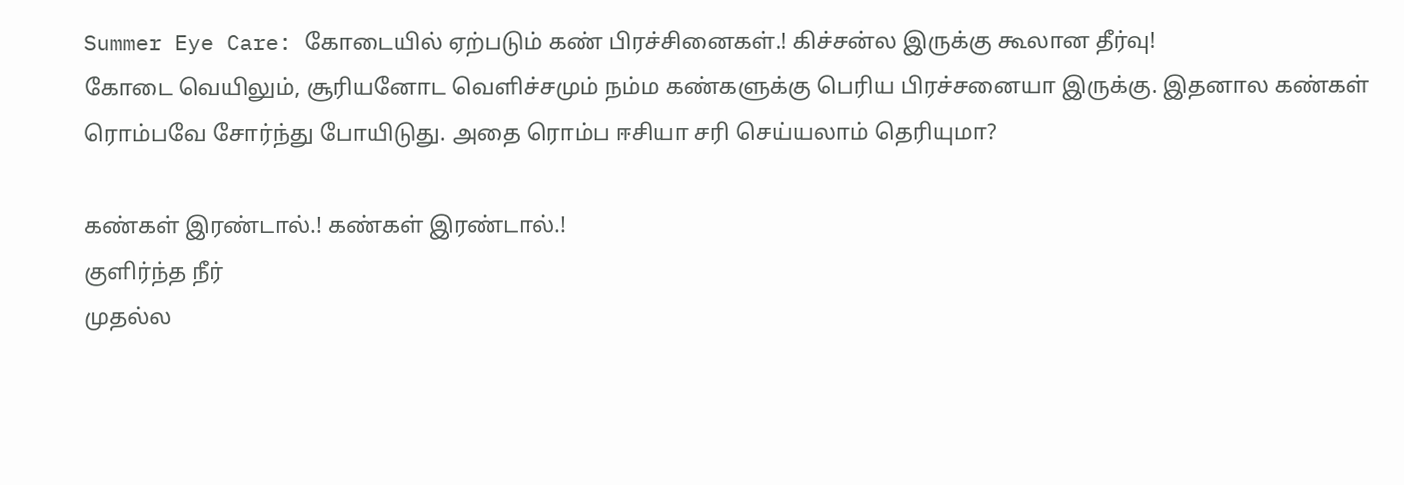Summer Eye Care: கோடையில் ஏற்படும் கண் பிரச்சினைகள்.! கிச்சன்ல இருக்கு கூலான தீர்வு!
கோடை வெயிலும், சூரியனோட வெளிச்சமும் நம்ம கண்களுக்கு பெரிய பிரச்சனையா இருக்கு. இதனால கண்கள் ரொம்பவே சோர்ந்து போயிடுது. அதை ரொம்ப ஈசியா சரி செய்யலாம் தெரியுமா?

கண்கள் இரண்டால்.! கண்கள் இரண்டால்.!
குளிர்ந்த நீர்
முதல்ல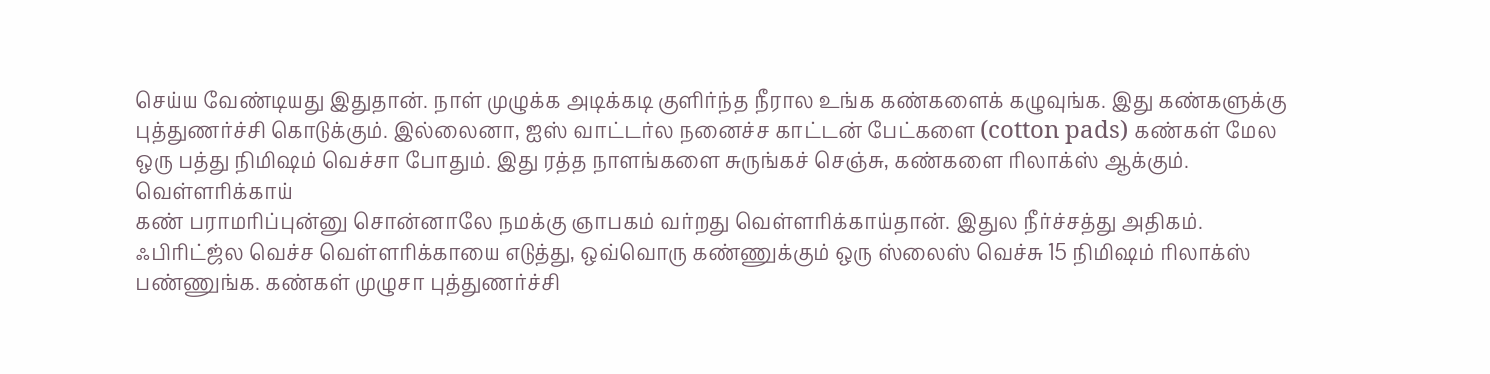செய்ய வேண்டியது இதுதான். நாள் முழுக்க அடிக்கடி குளிர்ந்த நீரால உங்க கண்களைக் கழுவுங்க. இது கண்களுக்கு புத்துணர்ச்சி கொடுக்கும். இல்லைனா, ஐஸ் வாட்டர்ல நனைச்ச காட்டன் பேட்களை (cotton pads) கண்கள் மேல ஒரு பத்து நிமிஷம் வெச்சா போதும். இது ரத்த நாளங்களை சுருங்கச் செஞ்சு, கண்களை ரிலாக்ஸ் ஆக்கும்.
வெள்ளரிக்காய்
கண் பராமரிப்புன்னு சொன்னாலே நமக்கு ஞாபகம் வர்றது வெள்ளரிக்காய்தான். இதுல நீர்ச்சத்து அதிகம். ஃபிரிட்ஜ்ல வெச்ச வெள்ளரிக்காயை எடுத்து, ஒவ்வொரு கண்ணுக்கும் ஒரு ஸ்லைஸ் வெச்சு 15 நிமிஷம் ரிலாக்ஸ் பண்ணுங்க. கண்கள் முழுசா புத்துணர்ச்சி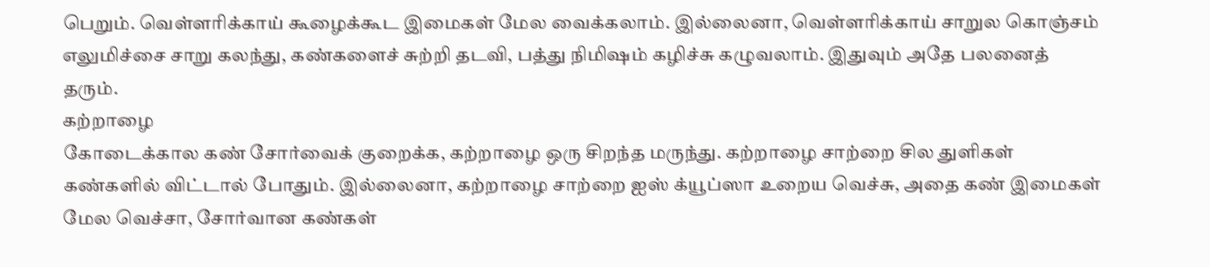பெறும். வெள்ளரிக்காய் கூழைக்கூட இமைகள் மேல வைக்கலாம். இல்லைனா, வெள்ளரிக்காய் சாறுல கொஞ்சம் எலுமிச்சை சாறு கலந்து, கண்களைச் சுற்றி தடவி, பத்து நிமிஷம் கழிச்சு கழுவலாம். இதுவும் அதே பலனைத் தரும்.
கற்றாழை
கோடைக்கால கண் சோர்வைக் குறைக்க, கற்றாழை ஒரு சிறந்த மருந்து. கற்றாழை சாற்றை சில துளிகள் கண்களில் விட்டால் போதும். இல்லைனா, கற்றாழை சாற்றை ஐஸ் க்யூப்ஸா உறைய வெச்சு, அதை கண் இமைகள் மேல வெச்சா, சோர்வான கண்கள்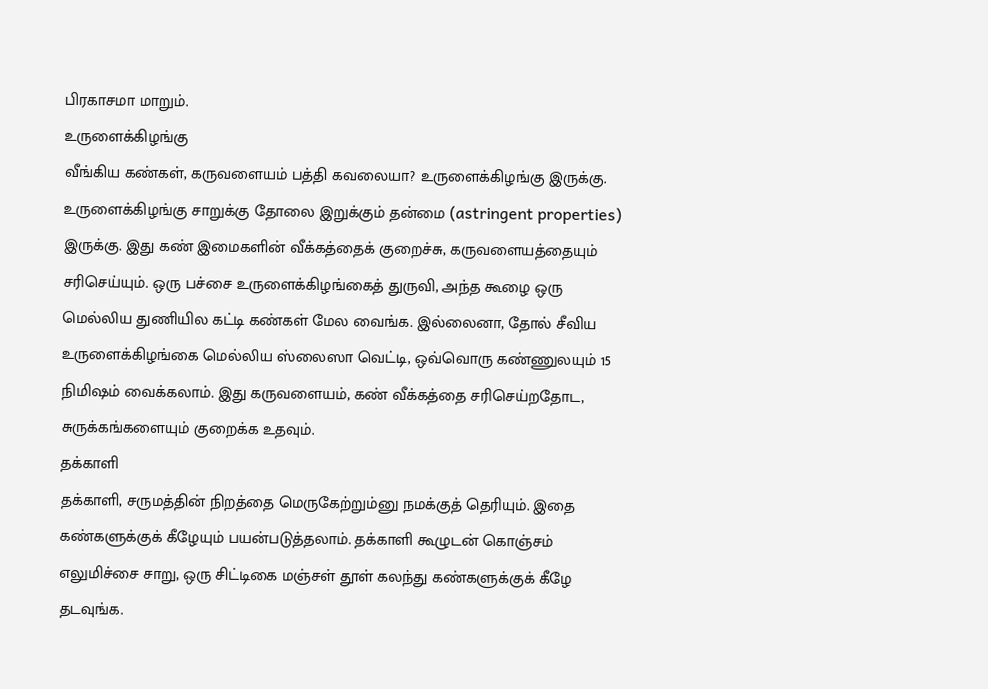பிரகாசமா மாறும்.
உருளைக்கிழங்கு
வீங்கிய கண்கள், கருவளையம் பத்தி கவலையா? உருளைக்கிழங்கு இருக்கு. உருளைக்கிழங்கு சாறுக்கு தோலை இறுக்கும் தன்மை (astringent properties) இருக்கு. இது கண் இமைகளின் வீக்கத்தைக் குறைச்சு, கருவளையத்தையும் சரிசெய்யும். ஒரு பச்சை உருளைக்கிழங்கைத் துருவி, அந்த கூழை ஒரு மெல்லிய துணியில கட்டி கண்கள் மேல வைங்க. இல்லைனா, தோல் சீவிய உருளைக்கிழங்கை மெல்லிய ஸ்லைஸா வெட்டி, ஒவ்வொரு கண்ணுலயும் 15 நிமிஷம் வைக்கலாம். இது கருவளையம், கண் வீக்கத்தை சரிசெய்றதோட, சுருக்கங்களையும் குறைக்க உதவும்.
தக்காளி
தக்காளி, சருமத்தின் நிறத்தை மெருகேற்றும்னு நமக்குத் தெரியும். இதை கண்களுக்குக் கீழேயும் பயன்படுத்தலாம். தக்காளி கூழுடன் கொஞ்சம் எலுமிச்சை சாறு, ஒரு சிட்டிகை மஞ்சள் தூள் கலந்து கண்களுக்குக் கீழே தடவுங்க.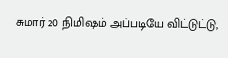சுமார் 20 நிமிஷம் அப்படியே விட்டுட்டு,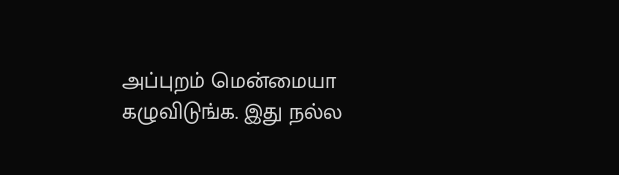அப்புறம் மென்மையா கழுவிடுங்க. இது நல்ல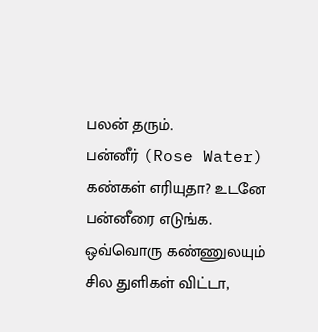பலன் தரும்.
பன்னீர் (Rose Water)
கண்கள் எரியுதா? உடனே பன்னீரை எடுங்க. ஒவ்வொரு கண்ணுலயும் சில துளிகள் விட்டா,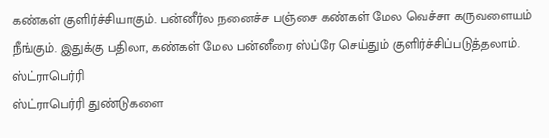கண்கள் குளிர்ச்சியாகும். பன்னீர்ல நனைச்ச பஞ்சை கண்கள் மேல வெச்சா கருவளையம் நீங்கும். இதுக்கு பதிலா, கண்கள் மேல பன்னீரை ஸ்ப்ரே செய்தும் குளிர்ச்சிப்படுத்தலாம்.
ஸ்ட்ராபெர்ரி
ஸ்ட்ராபெர்ரி துண்டுகளை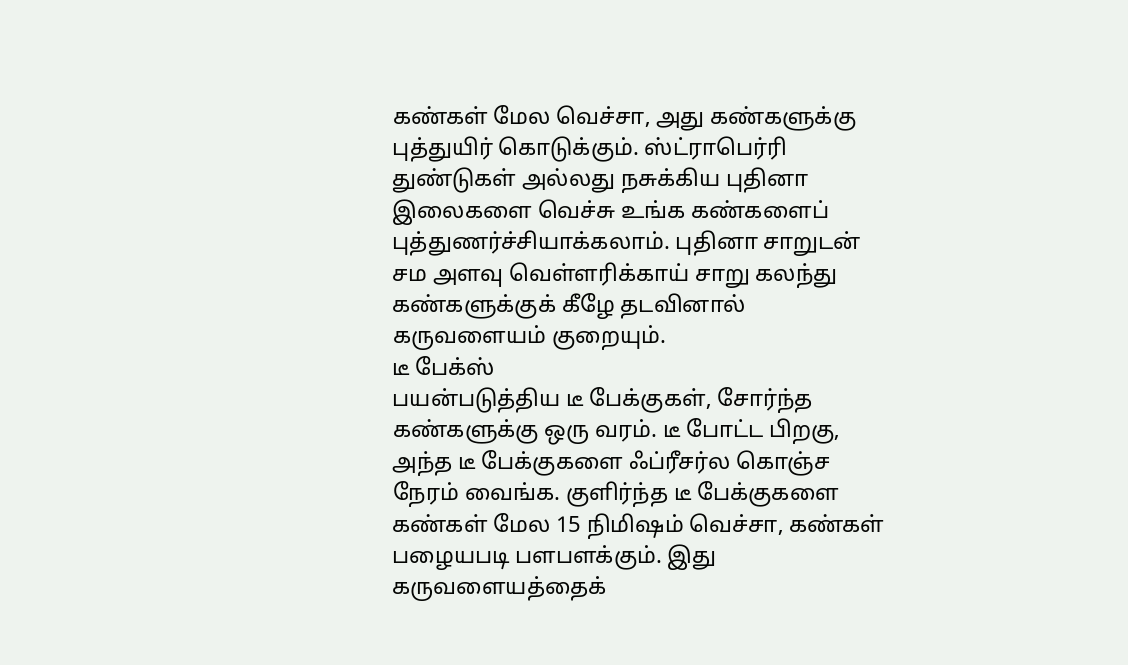கண்கள் மேல வெச்சா, அது கண்களுக்கு புத்துயிர் கொடுக்கும். ஸ்ட்ராபெர்ரி துண்டுகள் அல்லது நசுக்கிய புதினா இலைகளை வெச்சு உங்க கண்களைப் புத்துணர்ச்சியாக்கலாம். புதினா சாறுடன் சம அளவு வெள்ளரிக்காய் சாறு கலந்து கண்களுக்குக் கீழே தடவினால் கருவளையம் குறையும்.
டீ பேக்ஸ்
பயன்படுத்திய டீ பேக்குகள், சோர்ந்த கண்களுக்கு ஒரு வரம். டீ போட்ட பிறகு, அந்த டீ பேக்குகளை ஃப்ரீசர்ல கொஞ்ச நேரம் வைங்க. குளிர்ந்த டீ பேக்குகளை கண்கள் மேல 15 நிமிஷம் வெச்சா, கண்கள் பழையபடி பளபளக்கும். இது கருவளையத்தைக்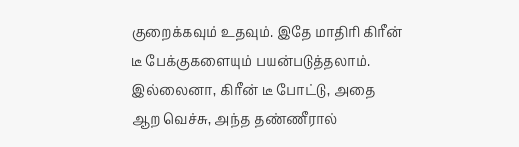குறைக்கவும் உதவும். இதே மாதிரி கிரீன் டீ பேக்குகளையும் பயன்படுத்தலாம். இல்லைனா, கிரீன் டீ போட்டு, அதை ஆற வெச்சு, அந்த தண்ணீரால்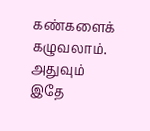கண்களைக் கழுவலாம். அதுவும் இதே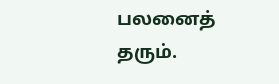பலனைத் தரும்.